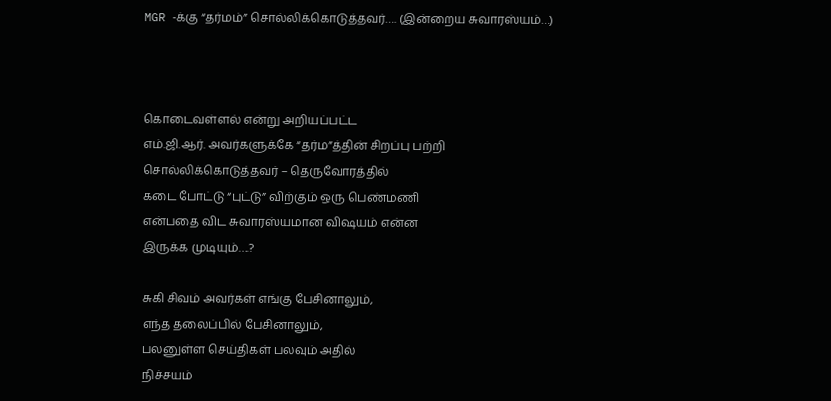MGR -க்கு “தர்மம்” சொல்லிக்கொடுத்தவர்…. (இன்றைய சுவாரஸ்யம்…)



கொடைவள்ளல் என்று அறியப்பட்ட
எம்.ஜி.ஆர். அவர்களுக்கே “தர்ம”த்தின் சிறப்பு பற்றி
சொல்லிக்கொடுத்தவர் – தெருவோரத்தில்
கடை போட்டு “புட்டு” விற்கும் ஒரு பெண்மணி
என்பதை விட சுவாரஸ்யமான விஷயம் என்ன
இருக்க முடியும்….?

சுகி சிவம் அவர்கள் எங்கு பேசினாலும்,
எந்த தலைப்பில் பேசினாலும்,
பலனுள்ள செய்திகள் பலவும் அதில்
நிச்சயம்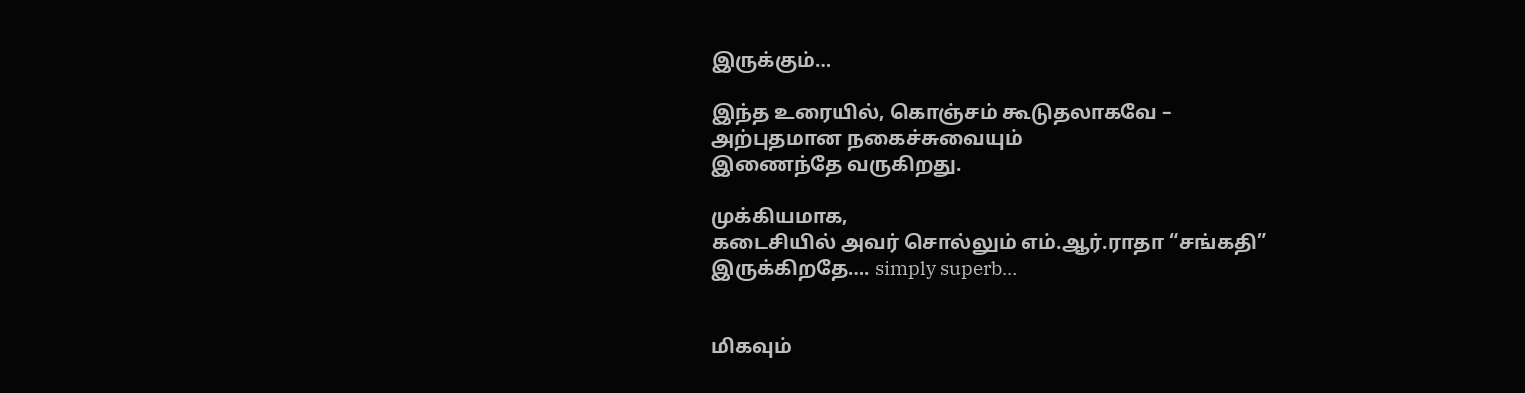இருக்கும்…

இந்த உரையில், கொஞ்சம் கூடுதலாகவே –
அற்புதமான நகைச்சுவையும்
இணைந்தே வருகிறது.

முக்கியமாக,
கடைசியில் அவர் சொல்லும் எம்.ஆர்.ராதா “சங்கதி”
இருக்கிறதே…. simply superb…


மிகவும்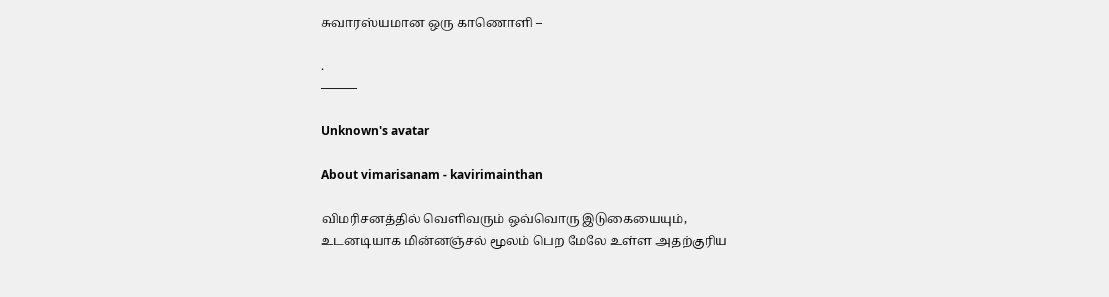சுவாரஸ்யமான ஒரு காணொளி –

.
———

Unknown's avatar

About vimarisanam - kavirimainthan

விமரிசனத்தில் வெளிவரும் ஒவ்வொரு இடுகையையும், உடனடியாக மின்னஞ்சல் மூலம் பெற மேலே உள்ள அதற்குரிய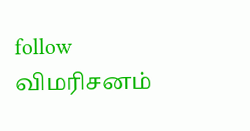follow விமரிசனம்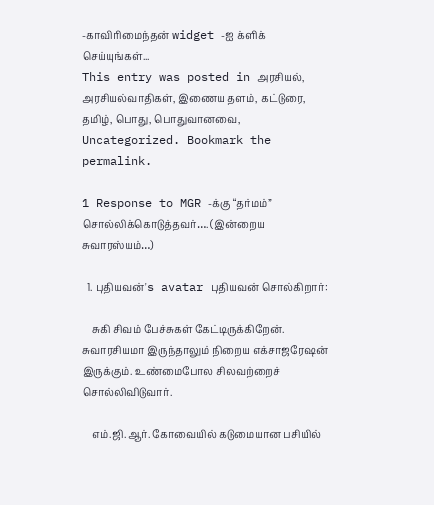-காவிரிமைந்தன் widget -ஐ க்ளிக் செய்யுங்கள்...
This entry was posted in அரசியல், அரசியல்வாதிகள், இணைய தளம், கட்டுரை, தமிழ், பொது, பொதுவானவை, Uncategorized. Bookmark the permalink.

1 Response to MGR -க்கு “தர்மம்” சொல்லிக்கொடுத்தவர்…. (இன்றைய சுவாரஸ்யம்…)

  1. புதியவன்'s avatar புதியவன் சொல்கிறார்:

    சுகி சிவம் பேச்சுகள் கேட்டிருக்கிறேன். சுவாரசியமா இருந்தாலும் நிறைய எக்சாஜரேஷன் இருக்கும். உண்மைபோல சிலவற்றைச் சொல்லிவிடுவார்.

    எம்.ஜி.ஆர். கோவையில் கடுமையான பசியில்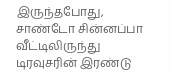இருந்தபோது, சாண்டோ சின்னப்பா வீட்டிலிருந்து டிரவுசரின் இரண்டு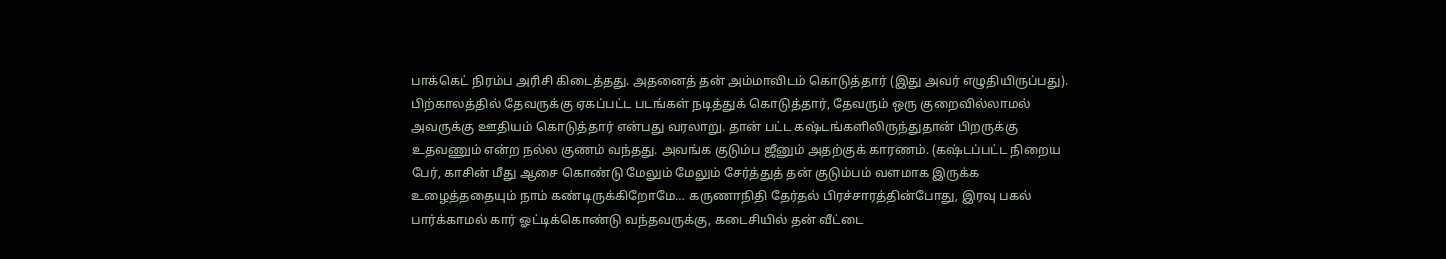பாக்கெட் நிரம்ப அரிசி கிடைத்தது. அதனைத் தன் அம்மாவிடம் கொடுத்தார் (இது அவர் எழுதியிருப்பது). பிற்காலத்தில் தேவருக்கு ஏகப்பட்ட படங்கள் நடித்துக் கொடுத்தார், தேவரும் ஒரு குறைவில்லாமல் அவருக்கு ஊதியம் கொடுத்தார் என்பது வரலாறு. தான் பட்ட கஷ்டங்களிலிருந்துதான் பிறருக்கு உதவணும் என்ற நல்ல குணம் வந்தது. அவங்க குடும்ப ஜீனும் அதற்குக் காரணம். (கஷ்டப்பட்ட நிறைய பேர், காசின் மீது ஆசை கொண்டு மேலும் மேலும் சேர்த்துத் தன் குடும்பம் வளமாக இருக்க உழைத்ததையும் நாம் கண்டிருக்கிறோமே… கருணாநிதி தேர்தல் பிரச்சாரத்தின்போது, இரவு பகல் பார்க்காமல் கார் ஓட்டிக்கொண்டு வந்தவருக்கு, கடைசியில் தன் வீட்டை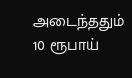அடைந்ததும் 10 ரூபாய்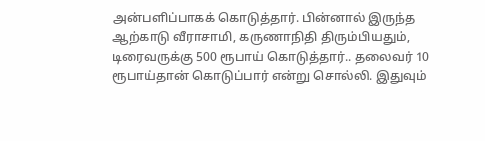அன்பளிப்பாகக் கொடுத்தார். பின்னால் இருந்த ஆற்காடு வீராசாமி, கருணாநிதி திரும்பியதும், டிரைவருக்கு 500 ரூபாய் கொடுத்தார்.. தலைவர் 10 ரூபாய்தான் கொடுப்பார் என்று சொல்லி. இதுவும்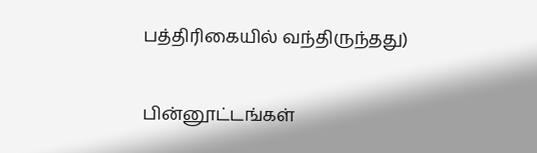பத்திரிகையில் வந்திருந்தது)

பின்னூட்டங்கள்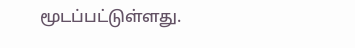மூடப்பட்டுள்ளது.